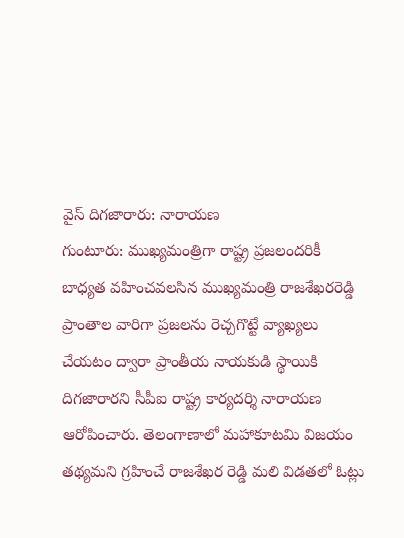వైస్ దిగజారారు: నారాయణ
గుంటూరు: ముఖ్యమంత్రిగా రాష్ట్ర ప్రజలందరికీ బాధ్యత వహించవలసిన ముఖ్యమంత్రి రాజశేఖరరెడ్డి ప్రాంతాల వారిగా ప్రజలను రెచ్చగొట్టే వ్యాఖ్యలు చేయటం ద్వారా ప్రాంతీయ నాయకుడి స్థాయికి దిగజారారని సీపీఐ రాష్ట్ర కార్యదర్శి నారాయణ ఆరోపించారు. తెలంగాణాలో మహాకూటమి విజయం తథ్యమని గ్రహించే రాజశేఖర రెడ్డి మలి విడతలో ఓట్లు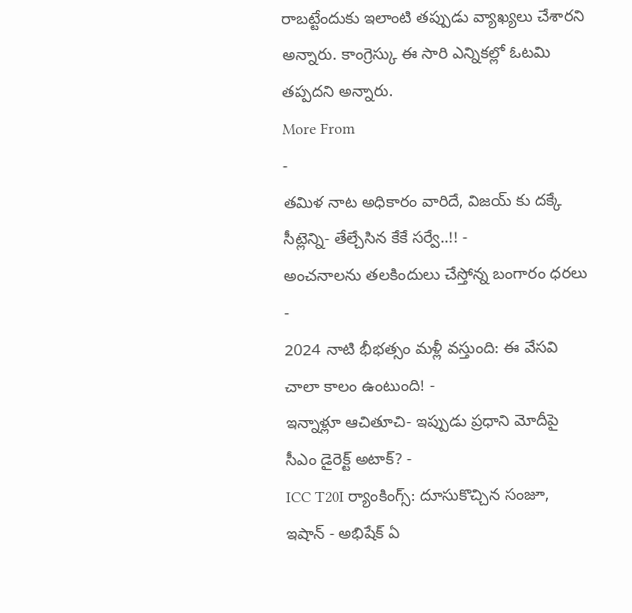రాబట్టేందుకు ఇలాంటి తప్పుడు వ్యాఖ్యలు చేశారని అన్నారు. కాంగ్రెస్కు ఈ సారి ఎన్నికల్లో ఓటమి తప్పదని అన్నారు.
More From
-
తమిళ నాట అధికారం వారిదే, విజయ్ కు దక్కే సీట్లెన్ని- తేల్చేసిన కేకే సర్వే..!! -
అంచనాలను తలకిందులు చేస్తోన్న బంగారం ధరలు -
2024 నాటి భీభత్సం మళ్లీ వస్తుంది: ఈ వేసవి చాలా కాలం ఉంటుంది! -
ఇన్నాళ్లూ ఆచితూచి- ఇప్పుడు ప్రధాని మోదీపై సీఎం డైరెక్ట్ అటాక్? -
ICC T20I ర్యాంకింగ్స్: దూసుకొచ్చిన సంజూ, ఇషాన్ - అభిషేక్ ఏ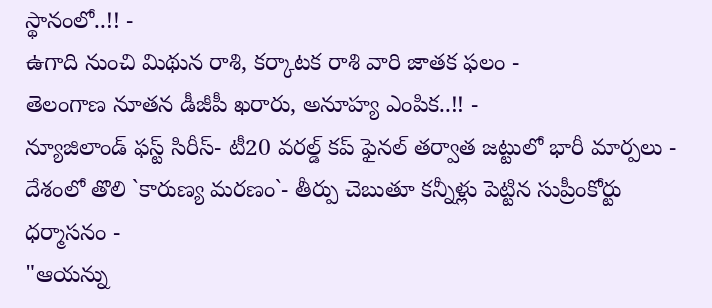స్థానంలో..!! -
ఉగాది నుంచి మిథున రాశి, కర్కాటక రాశి వారి జాతక ఫలం -
తెలంగాణ నూతన డీజీపీ ఖరారు, అనూహ్య ఎంపిక..!! -
న్యూజిలాండ్ ఫస్ట్ సిరీస్- టీ20 వరల్డ్ కప్ ఫైనల్ తర్వాత జట్టులో భారీ మార్పలు -
దేశంలో తొలి `కారుణ్య మరణం`- తీర్పు చెబుతూ కన్నీళ్లు పెట్టిన సుప్రీంకోర్టు ధర్మాసనం -
"ఆయన్ను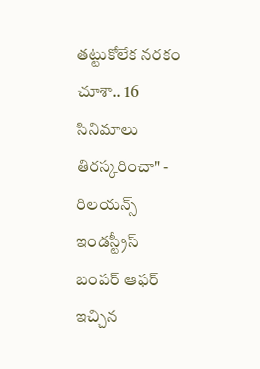తట్టుకోలేక నరకం చూశా.. 16 సినిమాలు తిరస్కరించా" -
రిలయన్స్ ఇండస్ట్రీస్ బంపర్ ఆఫర్ ఇచ్చిన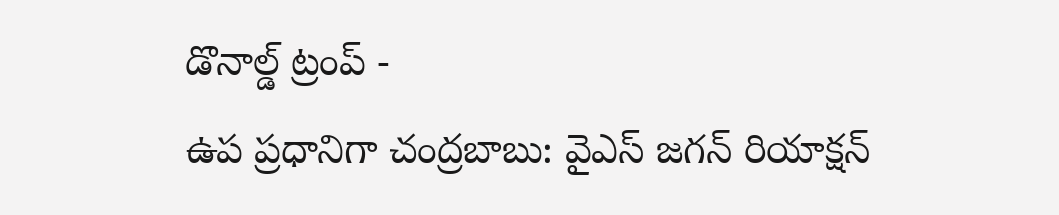డొనాల్డ్ ట్రంప్ -
ఉప ప్రధానిగా చంద్రబాబు: వైఎస్ జగన్ రియాక్షన్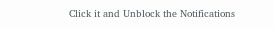Click it and Unblock the Notifications